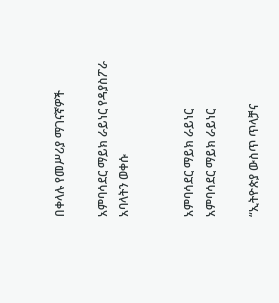በቀላሉ የመሥሪያ ማገናኛዎች

አምባሳደር ማይክ ራይነር የዳያስፖራ አባላትን ወቀሱ


አምባሳደር ማይክ ራይነር
አምባሳደር ማይክ ራይነር

“ኢትዮጵያ ውስጥ ጥላቻና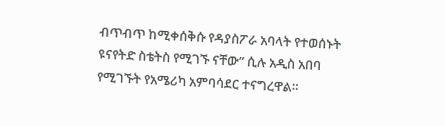ብጥብጥ ከሚቀሰቅሱ የዳያስፖራ አባላት የተወሰኑት ዩናየትድ ስቴትስ የሚገኙ ናቸው” ሲሉ አዲስ አበባ የሚገኙት የአሜሪካ አምባሳደር ተናግረዋል።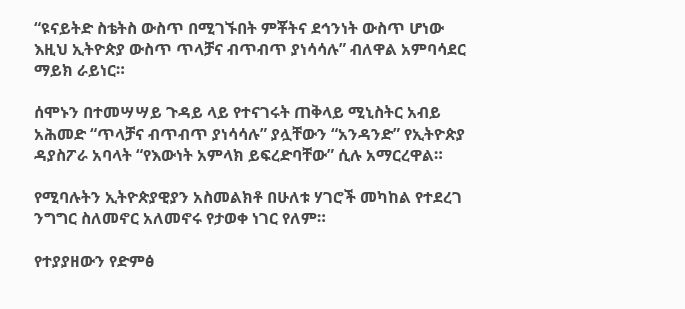“ዩናይትድ ስቴትስ ውስጥ በሚገኙበት ምቾትና ደኅንነት ውስጥ ሆነው እዚህ ኢትዮጵያ ውስጥ ጥላቻና ብጥብጥ ያነሳሳሉ” ብለዋል አምባሳደር ማይክ ራይነር።

ሰሞኑን በተመሣሣይ ጉዳይ ላይ የተናገሩት ጠቅላይ ሚኒስትር አብይ አሕመድ “ጥላቻና ብጥብጥ ያነሳሳሉ” ያሏቸውን “አንዳንድ” የኢትዮጵያ ዳያስፖራ አባላት “የእውነት አምላክ ይፍረድባቸው” ሲሉ አማርረዋል።

የሚባሉትን ኢትዮጵያዊያን አስመልክቶ በሁለቱ ሃገሮች መካከል የተደረገ ንግግር ስለመኖር አለመኖሩ የታወቀ ነገር የለም።

የተያያዘውን የድምፅ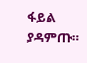ፋይል ያዳምጡ።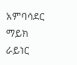አምባሳደር ማይክ ራይነር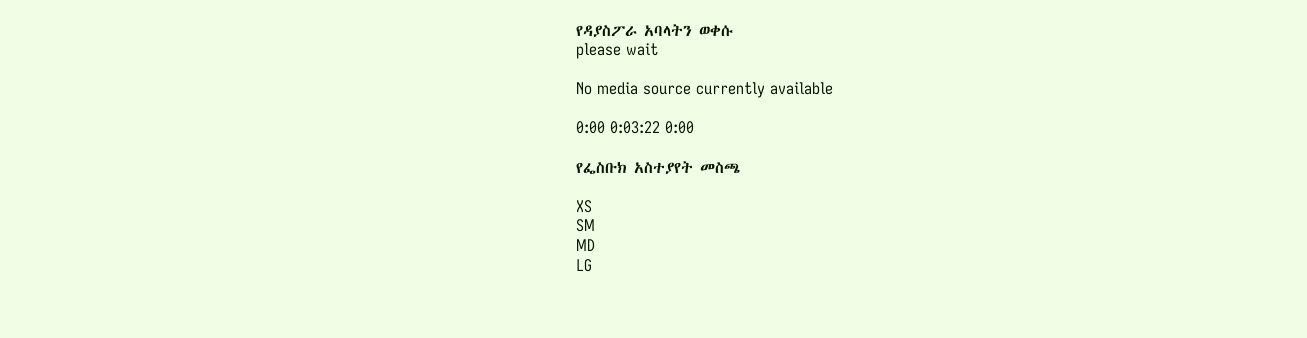የዳያስፖራ አባላትን ወቀሱ
please wait

No media source currently available

0:00 0:03:22 0:00

የፌስቡክ አስተያየት መስጫ

XS
SM
MD
LG